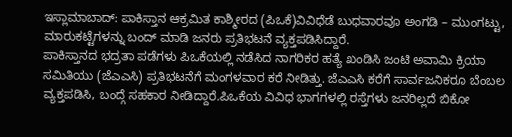ಇಸ್ಲಾಮಾಬಾದ್: ಪಾಕಿಸ್ತಾನ ಆಕ್ರಮಿತ ಕಾಶ್ಮೀರದ (ಪಿಒಕೆ)ವಿವಿಧೆಡೆ ಬುಧವಾರವೂ ಅಂಗಡಿ – ಮುಂಗಟ್ಟು, ಮಾರುಕಟ್ಟೆಗಳನ್ನು ಬಂದ್ ಮಾಡಿ ಜನರು ಪ್ರತಿಭಟನೆ ವ್ಯಕ್ತಪಡಿಸಿದ್ದಾರೆ.
ಪಾಕಿಸ್ತಾನದ ಭದ್ರತಾ ಪಡೆಗಳು ಪಿಒಕೆಯಲ್ಲಿ ನಡೆಸಿದ ನಾಗರಿಕರ ಹತ್ಯೆ ಖಂಡಿಸಿ ಜಂಟಿ ಅವಾಮಿ ಕ್ರಿಯಾ ಸಮಿತಿಯು (ಜೆಎಎಸಿ) ಪ್ರತಿಭಟನೆಗೆ ಮಂಗಳವಾರ ಕರೆ ನೀಡಿತ್ತು. ಜೆಎಎಸಿ ಕರೆಗೆ ಸಾರ್ವಜನಿಕರೂ ಬೆಂಬಲ ವ್ಯಕ್ತಪಡಿಸಿ, ಬಂದ್ಗೆ ಸಹಕಾರ ನೀಡಿದ್ದಾರೆ.ಪಿಒಕೆಯ ವಿವಿಧ ಭಾಗಗಳಲ್ಲಿ ರಸ್ತೆಗಳು ಜನರಿಲ್ಲದೆ ಬಿಕೋ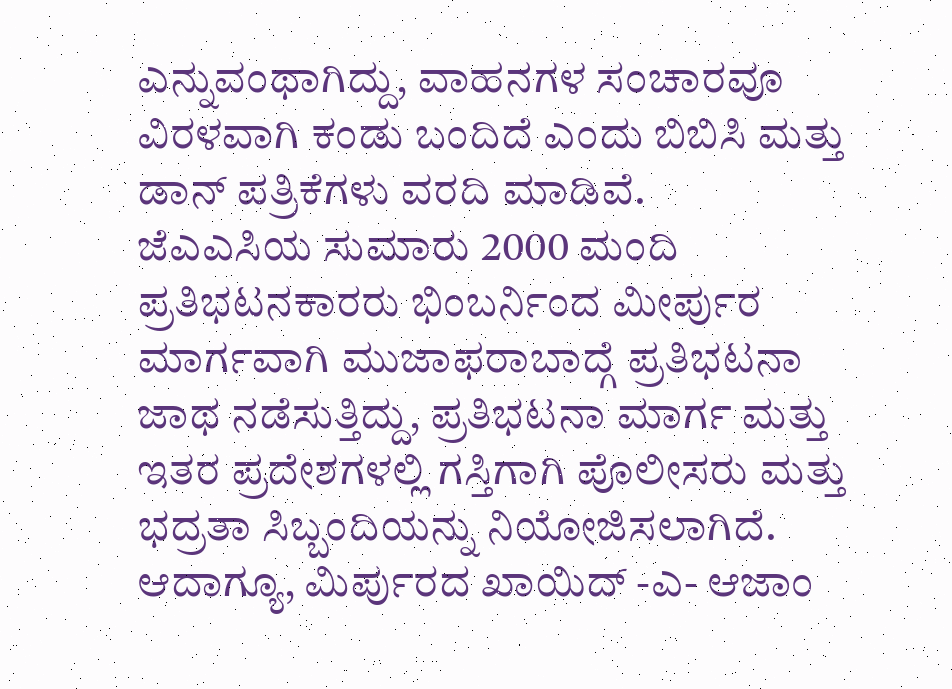ಎನ್ನುವಂಥಾಗಿದ್ದು, ವಾಹನಗಳ ಸಂಚಾರವೂ ವಿರಳವಾಗಿ ಕಂಡು ಬಂದಿದೆ ಎಂದು ಬಿಬಿಸಿ ಮತ್ತು ಡಾನ್ ಪತ್ರಿಕೆಗಳು ವರದಿ ಮಾಡಿವೆ.
ಜೆಎಎಸಿಯ ಸುಮಾರು 2000 ಮಂದಿ ಪ್ರತಿಭಟನಕಾರರು ಭಿಂಬರ್ನಿಂದ ಮೀರ್ಪುರ ಮಾರ್ಗವಾಗಿ ಮುಜಾಫರಾಬಾದ್ಗೆ ಪ್ರತಿಭಟನಾ ಜಾಥ ನಡೆಸುತ್ತಿದ್ದು, ಪ್ರತಿಭಟನಾ ಮಾರ್ಗ ಮತ್ತು ಇತರ ಪ್ರದೇಶಗಳಲ್ಲಿ ಗಸ್ತಿಗಾಗಿ ಪೊಲೀಸರು ಮತ್ತು ಭದ್ರತಾ ಸಿಬ್ಬಂದಿಯನ್ನು ನಿಯೋಜಿಸಲಾಗಿದೆ.
ಆದಾಗ್ಯೂ, ಮಿರ್ಪುರದ ಖಾಯಿದ್ -ಎ- ಆಜಾಂ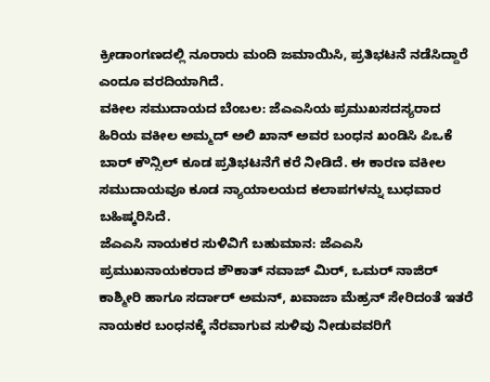ಕ್ರೀಡಾಂಗಣದಲ್ಲಿ ನೂರಾರು ಮಂದಿ ಜಮಾಯಿಸಿ, ಪ್ರತಿಭಟನೆ ನಡೆಸಿದ್ದಾರೆ ಎಂದೂ ವರದಿಯಾಗಿದೆ.
ವಕೀಲ ಸಮುದಾಯದ ಬೆಂಬಲ: ಜೆಎಎಸಿಯ ಪ್ರಮುಖಸದಸ್ಯರಾದ ಹಿರಿಯ ವಕೀಲ ಅಮ್ಮದ್ ಅಲಿ ಖಾನ್ ಅವರ ಬಂಧನ ಖಂಡಿಸಿ ಪಿಒಕೆ ಬಾರ್ ಕೌನ್ಸಿಲ್ ಕೂಡ ಪ್ರತಿಭಟನೆಗೆ ಕರೆ ನೀಡಿದೆ. ಈ ಕಾರಣ ವಕೀಲ ಸಮುದಾಯವೂ ಕೂಡ ನ್ಯಾಯಾಲಯದ ಕಲಾಪಗಳನ್ನು ಬುಧವಾರ ಬಹಿಷ್ಕರಿಸಿದೆ.
ಜೆಎಎಸಿ ನಾಯಕರ ಸುಳಿವಿಗೆ ಬಹುಮಾನ: ಜೆಎಎಸಿ ಪ್ರಮುಖನಾಯಕರಾದ ಶೌಕಾತ್ ನವಾಜ್ ಮಿರ್, ಒಮರ್ ನಾಜಿರ್ ಕಾಶ್ಮೀರಿ ಹಾಗೂ ಸರ್ದಾರ್ ಅಮನ್, ಖವಾಜಾ ಮೆಹ್ರನ್ ಸೇರಿದಂತೆ ಇತರೆ ನಾಯಕರ ಬಂಧನಕ್ಕೆ ನೆರವಾಗುವ ಸುಳಿವು ನೀಡುವವರಿಗೆ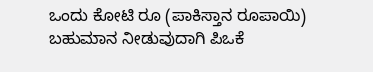ಒಂದು ಕೋಟಿ ರೂ (ಪಾಕಿಸ್ತಾನ ರೂಪಾಯಿ) ಬಹುಮಾನ ನೀಡುವುದಾಗಿ ಪಿಒಕೆ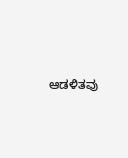ಆಡಳಿತವು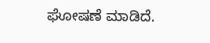ಘೋಷಣೆ ಮಾಡಿದೆ.